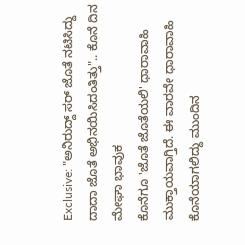Exclusive: "ಅನಿರುದ್ದ್ ಸರ್ ಜೊತೆ ನಟಿಸಿದ್ದು ದಾದಾ ಜೊತೆ ಅಭಿನಯಿಸಿದಂತಿತ್ತು".. ಕೊನೆ ದಿನ ಮೇಘಾ ಭಾವುಕ
ಕೊನೆಗೂ 'ಜೊತೆ ಜೊತೆಯಲಿ' ಧಾರಾವಾಹಿ ಮುಕ್ತಾಯವಾಗ್ತಿದೆ. ಈ ವಾರವೇ ಧಾರಾವಾಹಿ ಕೊನೆಯಾಗಲಿದ್ದು ಮುಂದಿನ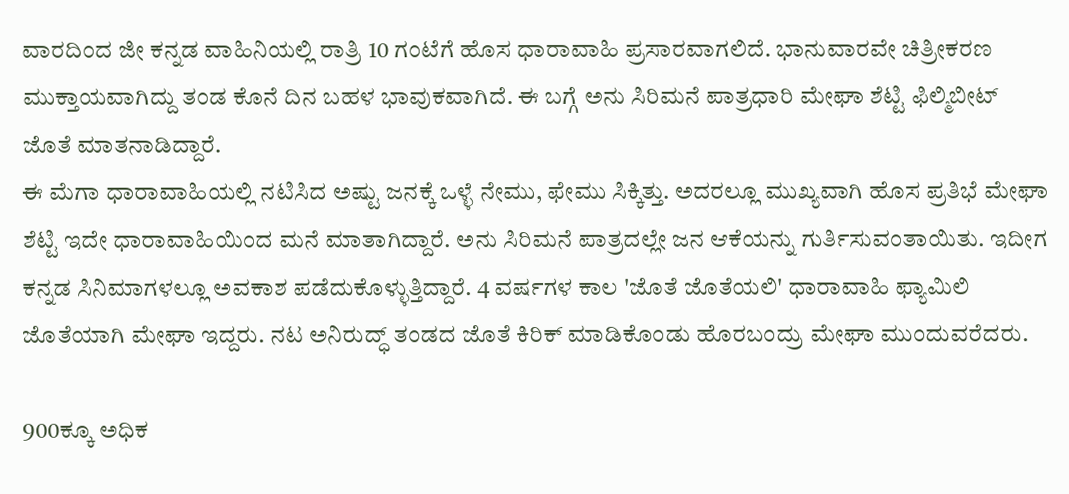ವಾರದಿಂದ ಜೀ ಕನ್ನಡ ವಾಹಿನಿಯಲ್ಲಿ ರಾತ್ರಿ 10 ಗಂಟೆಗೆ ಹೊಸ ಧಾರಾವಾಹಿ ಪ್ರಸಾರವಾಗಲಿದೆ. ಭಾನುವಾರವೇ ಚಿತ್ರೀಕರಣ ಮುಕ್ತಾಯವಾಗಿದ್ದು ತಂಡ ಕೊನೆ ದಿನ ಬಹಳ ಭಾವುಕವಾಗಿದೆ. ಈ ಬಗ್ಗೆ ಅನು ಸಿರಿಮನೆ ಪಾತ್ರಧಾರಿ ಮೇಘಾ ಶೆಟ್ಟಿ ಫಿಲ್ಮಿಬೀಟ್ ಜೊತೆ ಮಾತನಾಡಿದ್ದಾರೆ.
ಈ ಮೆಗಾ ಧಾರಾವಾಹಿಯಲ್ಲಿ ನಟಿಸಿದ ಅಷ್ಟು ಜನಕ್ಕೆ ಒಳ್ಳೆ ನೇಮು, ಫೇಮು ಸಿಕ್ಕಿತ್ತು. ಅದರಲ್ಲೂ ಮುಖ್ಯವಾಗಿ ಹೊಸ ಪ್ರತಿಭೆ ಮೇಘಾ ಶೆಟ್ಟಿ ಇದೇ ಧಾರಾವಾಹಿಯಿಂದ ಮನೆ ಮಾತಾಗಿದ್ದಾರೆ. ಅನು ಸಿರಿಮನೆ ಪಾತ್ರದಲ್ಲೇ ಜನ ಆಕೆಯನ್ನು ಗುರ್ತಿಸುವಂತಾಯಿತು. ಇದೀಗ ಕನ್ನಡ ಸಿನಿಮಾಗಳಲ್ಲೂ ಅವಕಾಶ ಪಡೆದುಕೊಳ್ಳುತ್ತಿದ್ದಾರೆ. 4 ವರ್ಷಗಳ ಕಾಲ 'ಜೊತೆ ಜೊತೆಯಲಿ' ಧಾರಾವಾಹಿ ಫ್ಯಾಮಿಲಿ ಜೊತೆಯಾಗಿ ಮೇಘಾ ಇದ್ದರು. ನಟ ಅನಿರುದ್ಧ್ ತಂಡದ ಜೊತೆ ಕಿರಿಕ್ ಮಾಡಿಕೊಂಡು ಹೊರಬಂದ್ರು ಮೇಘಾ ಮುಂದುವರೆದರು.

900ಕ್ಕೂ ಅಧಿಕ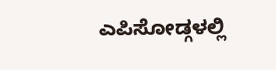ಎಪಿಸೋಡ್ಗಳಲ್ಲಿ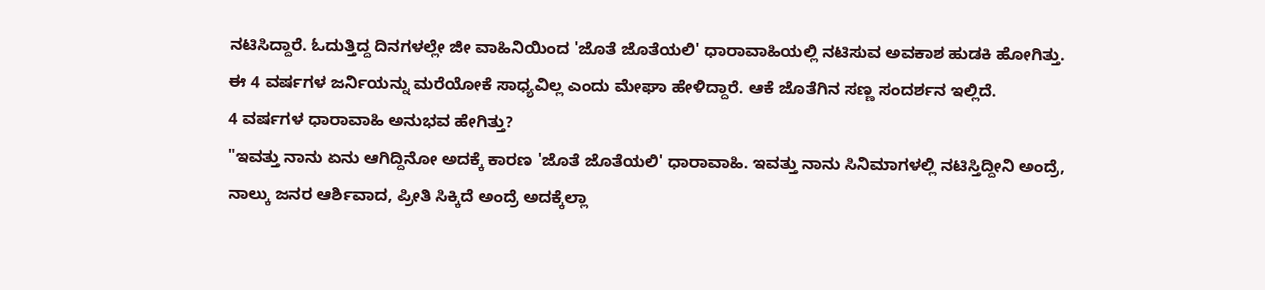ನಟಿಸಿದ್ದಾರೆ. ಓದುತ್ತಿದ್ದ ದಿನಗಳಲ್ಲೇ ಜೀ ವಾಹಿನಿಯಿಂದ 'ಜೊತೆ ಜೊತೆಯಲಿ' ಧಾರಾವಾಹಿಯಲ್ಲಿ ನಟಿಸುವ ಅವಕಾಶ ಹುಡಕಿ ಹೋಗಿತ್ತು. ಈ 4 ವರ್ಷಗಳ ಜರ್ನಿಯನ್ನು ಮರೆಯೋಕೆ ಸಾಧ್ಯವಿಲ್ಲ ಎಂದು ಮೇಘಾ ಹೇಳಿದ್ದಾರೆ. ಆಕೆ ಜೊತೆಗಿನ ಸಣ್ಣ ಸಂದರ್ಶನ ಇಲ್ಲಿದೆ.
4 ವರ್ಷಗಳ ಧಾರಾವಾಹಿ ಅನುಭವ ಹೇಗಿತ್ತು?
"ಇವತ್ತು ನಾನು ಏನು ಆಗಿದ್ದಿನೋ ಅದಕ್ಕೆ ಕಾರಣ 'ಜೊತೆ ಜೊತೆಯಲಿ' ಧಾರಾವಾಹಿ. ಇವತ್ತು ನಾನು ಸಿನಿಮಾಗಳಲ್ಲಿ ನಟಿಸ್ತಿದ್ದೀನಿ ಅಂದ್ರೆ, ನಾಲ್ಕು ಜನರ ಆರ್ಶಿವಾದ, ಪ್ರೀತಿ ಸಿಕ್ಕಿದೆ ಅಂದ್ರೆ ಅದಕ್ಕೆಲ್ಲಾ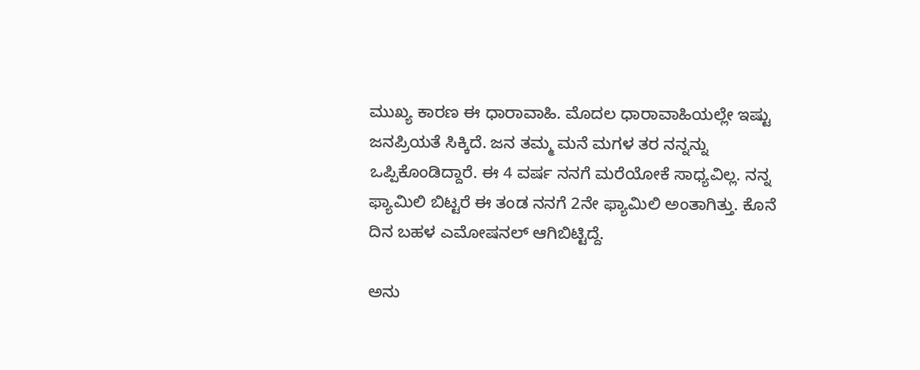ಮುಖ್ಯ ಕಾರಣ ಈ ಧಾರಾವಾಹಿ. ಮೊದಲ ಧಾರಾವಾಹಿಯಲ್ಲೇ ಇಷ್ಟು ಜನಪ್ರಿಯತೆ ಸಿಕ್ಕಿದೆ. ಜನ ತಮ್ಮ ಮನೆ ಮಗಳ ತರ ನನ್ನನ್ನು ಒಪ್ಪಿಕೊಂಡಿದ್ದಾರೆ. ಈ 4 ವರ್ಷ ನನಗೆ ಮರೆಯೋಕೆ ಸಾಧ್ಯವಿಲ್ಲ. ನನ್ನ ಫ್ಯಾಮಿಲಿ ಬಿಟ್ಟರೆ ಈ ತಂಡ ನನಗೆ 2ನೇ ಫ್ಯಾಮಿಲಿ ಅಂತಾಗಿತ್ತು. ಕೊನೆ ದಿನ ಬಹಳ ಎಮೋಷನಲ್ ಆಗಿಬಿಟ್ಟಿದ್ದೆ.

ಅನು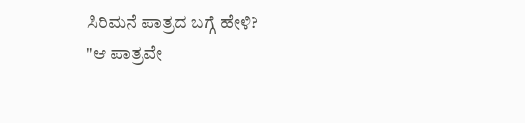ಸಿರಿಮನೆ ಪಾತ್ರದ ಬಗ್ಗೆ ಹೇಳಿ?
"ಆ ಪಾತ್ರವೇ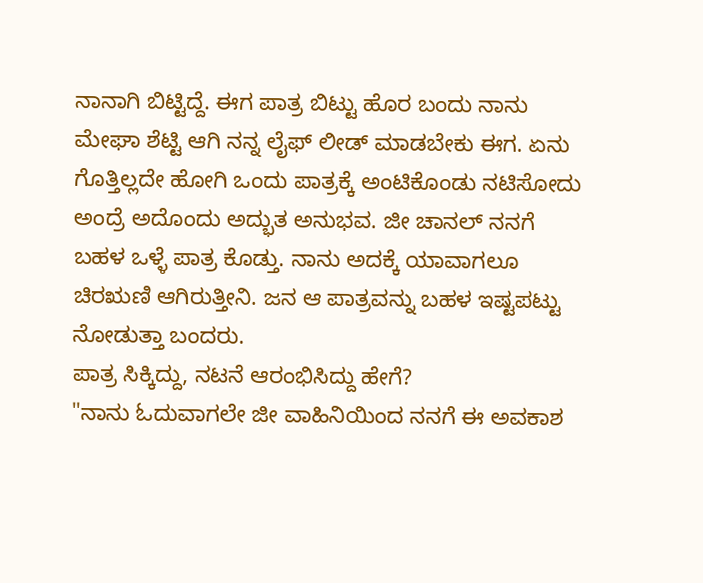ನಾನಾಗಿ ಬಿಟ್ಟಿದ್ದೆ. ಈಗ ಪಾತ್ರ ಬಿಟ್ಟು ಹೊರ ಬಂದು ನಾನು ಮೇಘಾ ಶೆಟ್ಟಿ ಆಗಿ ನನ್ನ ಲೈಫ್ ಲೀಡ್ ಮಾಡಬೇಕು ಈಗ. ಏನು ಗೊತ್ತಿಲ್ಲದೇ ಹೋಗಿ ಒಂದು ಪಾತ್ರಕ್ಕೆ ಅಂಟಿಕೊಂಡು ನಟಿಸೋದು ಅಂದ್ರೆ ಅದೊಂದು ಅದ್ಭುತ ಅನುಭವ. ಜೀ ಚಾನಲ್ ನನಗೆ ಬಹಳ ಒಳ್ಳೆ ಪಾತ್ರ ಕೊಡ್ತು. ನಾನು ಅದಕ್ಕೆ ಯಾವಾಗಲೂ ಚಿರಋಣಿ ಆಗಿರುತ್ತೀನಿ. ಜನ ಆ ಪಾತ್ರವನ್ನು ಬಹಳ ಇಷ್ಟಪಟ್ಟು ನೋಡುತ್ತಾ ಬಂದರು.
ಪಾತ್ರ ಸಿಕ್ಕಿದ್ದು, ನಟನೆ ಆರಂಭಿಸಿದ್ದು ಹೇಗೆ?
"ನಾನು ಓದುವಾಗಲೇ ಜೀ ವಾಹಿನಿಯಿಂದ ನನಗೆ ಈ ಅವಕಾಶ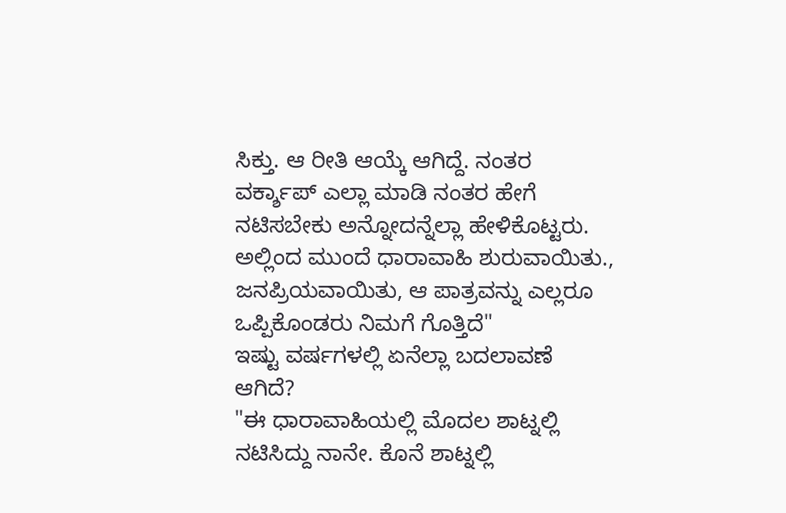ಸಿಕ್ತು. ಆ ರೀತಿ ಆಯ್ಕೆ ಆಗಿದ್ದೆ. ನಂತರ ವರ್ಕ್ಶಾಪ್ ಎಲ್ಲಾ ಮಾಡಿ ನಂತರ ಹೇಗೆ ನಟಿಸಬೇಕು ಅನ್ನೋದನ್ನೆಲ್ಲಾ ಹೇಳಿಕೊಟ್ಟರು. ಅಲ್ಲಿಂದ ಮುಂದೆ ಧಾರಾವಾಹಿ ಶುರುವಾಯಿತು., ಜನಪ್ರಿಯವಾಯಿತು, ಆ ಪಾತ್ರವನ್ನು ಎಲ್ಲರೂ ಒಪ್ಪಿಕೊಂಡರು ನಿಮಗೆ ಗೊತ್ತಿದೆ"
ಇಷ್ಟು ವರ್ಷಗಳಲ್ಲಿ ಏನೆಲ್ಲಾ ಬದಲಾವಣೆ ಆಗಿದೆ?
"ಈ ಧಾರಾವಾಹಿಯಲ್ಲಿ ಮೊದಲ ಶಾಟ್ನಲ್ಲಿ ನಟಿಸಿದ್ದು ನಾನೇ. ಕೊನೆ ಶಾಟ್ನಲ್ಲಿ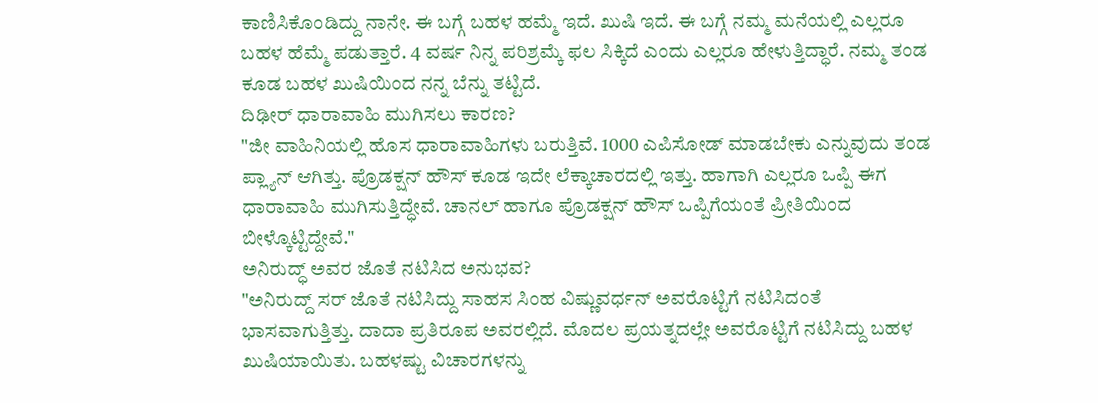ಕಾಣಿಸಿಕೊಂಡಿದ್ದು ನಾನೇ. ಈ ಬಗ್ಗೆ ಬಹಳ ಹಮ್ಮೆ ಇದೆ. ಖುಷಿ ಇದೆ. ಈ ಬಗ್ಗೆ ನಮ್ಮ ಮನೆಯಲ್ಲಿ ಎಲ್ಲರೂ ಬಹಳ ಹೆಮ್ಮೆ ಪಡುತ್ತಾರೆ. 4 ವರ್ಷ ನಿನ್ನ ಪರಿಶ್ರಮ್ಕೆ ಫಲ ಸಿಕ್ಕಿದೆ ಎಂದು ಎಲ್ಲರೂ ಹೇಳುತ್ತಿದ್ಧಾರೆ. ನಮ್ಮ ತಂಡ ಕೂಡ ಬಹಳ ಖುಷಿಯಿಂದ ನನ್ನ ಬೆನ್ನು ತಟ್ಟಿದೆ.
ದಿಢೀರ್ ಧಾರಾವಾಹಿ ಮುಗಿಸಲು ಕಾರಣ?
"ಜೀ ವಾಹಿನಿಯಲ್ಲಿ ಹೊಸ ಧಾರಾವಾಹಿಗಳು ಬರುತ್ತಿವೆ. 1000 ಎಪಿಸೋಡ್ ಮಾಡಬೇಕು ಎನ್ನುವುದು ತಂಡ ಪ್ಲ್ಯಾನ್ ಆಗಿತ್ತು. ಪ್ರೊಡಕ್ಷನ್ ಹೌಸ್ ಕೂಡ ಇದೇ ಲೆಕ್ಕಾಚಾರದಲ್ಲಿ ಇತ್ತು. ಹಾಗಾಗಿ ಎಲ್ಲರೂ ಒಪ್ಪಿ ಈಗ ಧಾರಾವಾಹಿ ಮುಗಿಸುತ್ತಿದ್ಧೇವೆ. ಚಾನಲ್ ಹಾಗೂ ಪ್ರೊಡಕ್ಷನ್ ಹೌಸ್ ಒಪ್ಪಿಗೆಯಂತೆ ಪ್ರೀತಿಯಿಂದ ಬೀಳ್ಕೊಟ್ಟಿದ್ದೇವೆ."
ಅನಿರುದ್ಧ್ ಅವರ ಜೊತೆ ನಟಿಸಿದ ಅನುಭವ?
"ಅನಿರುದ್ದ್ ಸರ್ ಜೊತೆ ನಟಿಸಿದ್ದು ಸಾಹಸ ಸಿಂಹ ವಿಷ್ಣುವರ್ಧನ್ ಅವರೊಟ್ಟಿಗೆ ನಟಿಸಿದಂತೆ ಭಾಸವಾಗುತ್ತಿತ್ತು. ದಾದಾ ಪ್ರತಿರೂಪ ಅವರಲ್ಲಿದೆ. ಮೊದಲ ಪ್ರಯತ್ನದಲ್ಲೇ ಅವರೊಟ್ಟಿಗೆ ನಟಿಸಿದ್ದು ಬಹಳ ಖುಷಿಯಾಯಿತು. ಬಹಳಷ್ಟು ವಿಚಾರಗಳನ್ನು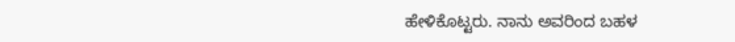ಹೇಳಿಕೊಟ್ಟರು. ನಾನು ಅವರಿಂದ ಬಹಳ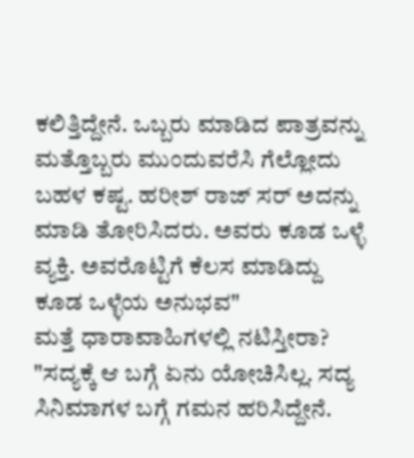ಕಲಿತ್ತಿದ್ದೇನೆ. ಒಬ್ಬರು ಮಾಡಿದ ಪಾತ್ರವನ್ನು ಮತ್ತೊಬ್ಬರು ಮುಂದುವರೆಸಿ ಗೆಲ್ಲೋದು ಬಹಳ ಕಷ್ಟ. ಹರೀಶ್ ರಾಜ್ ಸರ್ ಅದನ್ನು ಮಾಡಿ ತೋರಿಸಿದರು. ಅವರು ಕೂಡ ಒಳ್ಳೆ ವ್ಯಕ್ತಿ. ಅವರೊಟ್ಟಿಗೆ ಕೆಲಸ ಮಾಡಿದ್ದು ಕೂಡ ಒಳ್ಳೆಯ ಅನುಭವ"
ಮತ್ತೆ ಧಾರಾವಾಹಿಗಳಲ್ಲಿ ನಟಿಸ್ತೀರಾ?
"ಸದ್ಯಕ್ಕೆ ಆ ಬಗ್ಗೆ ಏನು ಯೋಚಿಸಿಲ್ಲ. ಸದ್ಯ ಸಿನಿಮಾಗಳ ಬಗ್ಗೆ ಗಮನ ಹರಿಸಿದ್ದೇನೆ.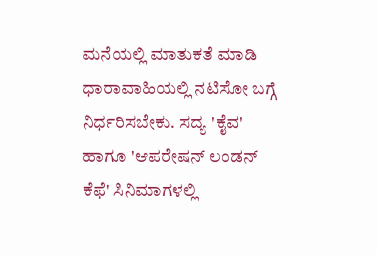ಮನೆಯಲ್ಲಿ ಮಾತುಕತೆ ಮಾಡಿ ಧಾರಾವಾಹಿಯಲ್ಲಿ ನಟಿಸೋ ಬಗ್ಗೆ ನಿರ್ಧರಿಸಬೇಕು. ಸದ್ಯ 'ಕೈವ' ಹಾಗೂ 'ಆಪರೇಷನ್ ಲಂಡನ್ ಕೆಫೆ' ಸಿನಿಮಾಗಳಲ್ಲಿ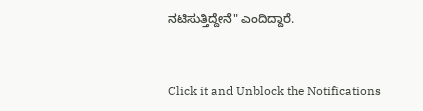ನಟಿಸುತ್ತಿದ್ದೇನೆ" ಎಂದಿದ್ದಾರೆ.


Click it and Unblock the Notifications